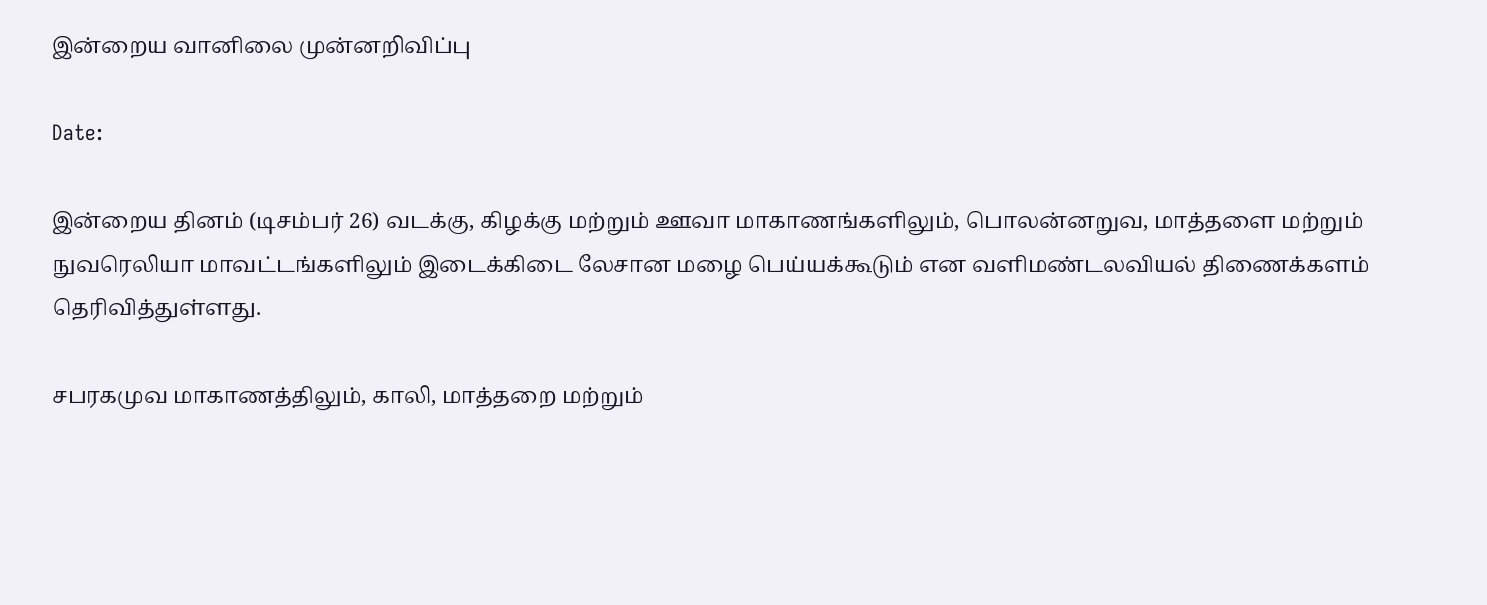இன்றைய வானிலை முன்னறிவிப்பு

Date:

இன்றைய தினம் (டிசம்பர் 26) வடக்கு, கிழக்கு மற்றும் ஊவா மாகாணங்களிலும், பொலன்னறுவ, மாத்தளை மற்றும் நுவரெலியா மாவட்டங்களிலும் இடைக்கிடை லேசான மழை பெய்யக்கூடும் என வளிமண்டலவியல் திணைக்களம் தெரிவித்துள்ளது.

சபரகமுவ மாகாணத்திலும், காலி, மாத்தறை மற்றும்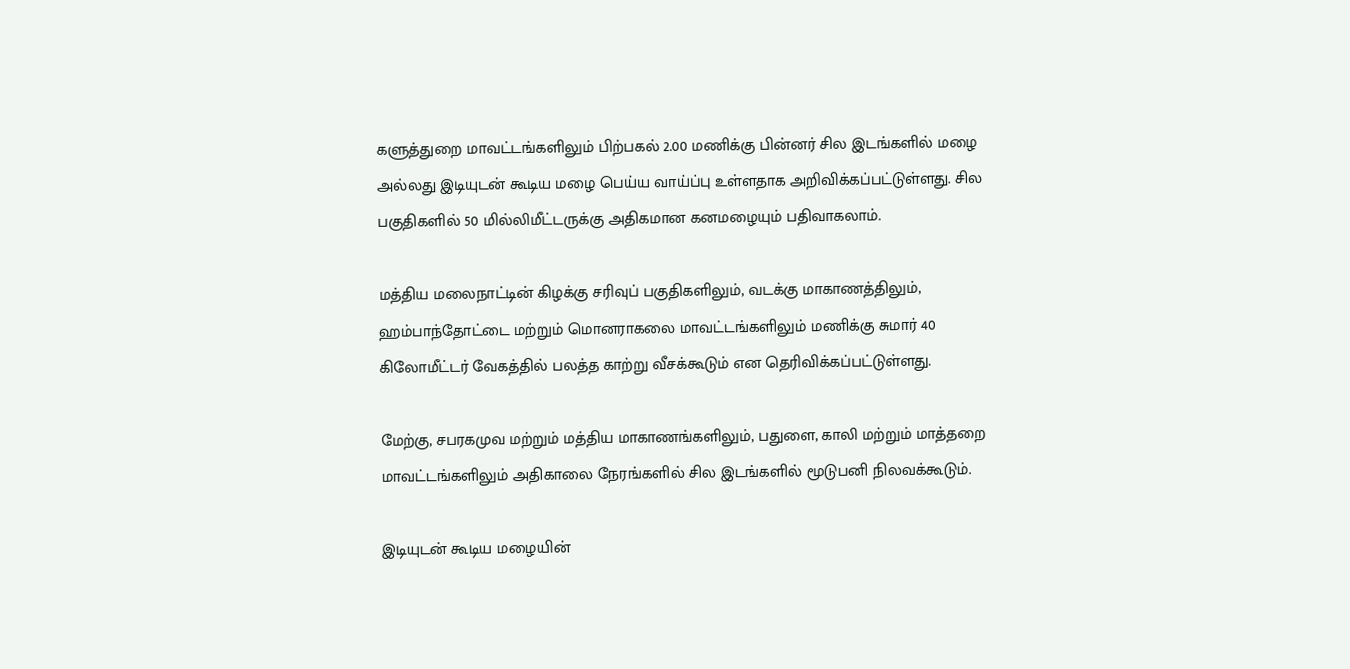களுத்துறை மாவட்டங்களிலும் பிற்பகல் 2.00 மணிக்கு பின்னர் சில இடங்களில் மழை அல்லது இடியுடன் கூடிய மழை பெய்ய வாய்ப்பு உள்ளதாக அறிவிக்கப்பட்டுள்ளது. சில பகுதிகளில் 50 மில்லிமீட்டருக்கு அதிகமான கனமழையும் பதிவாகலாம்.

மத்திய மலைநாட்டின் கிழக்கு சரிவுப் பகுதிகளிலும், வடக்கு மாகாணத்திலும், ஹம்பாந்தோட்டை மற்றும் மொனராகலை மாவட்டங்களிலும் மணிக்கு சுமார் 40 கிலோமீட்டர் வேகத்தில் பலத்த காற்று வீசக்கூடும் என தெரிவிக்கப்பட்டுள்ளது.

மேற்கு, சபரகமுவ மற்றும் மத்திய மாகாணங்களிலும், பதுளை, காலி மற்றும் மாத்தறை மாவட்டங்களிலும் அதிகாலை நேரங்களில் சில இடங்களில் மூடுபனி நிலவக்கூடும்.

இடியுடன் கூடிய மழையின்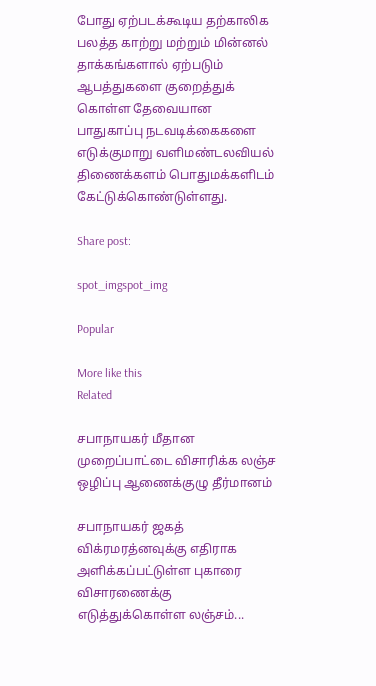போது ஏற்படக்கூடிய தற்காலிக பலத்த காற்று மற்றும் மின்னல் தாக்கங்களால் ஏற்படும் ஆபத்துகளை குறைத்துக் கொள்ள தேவையான பாதுகாப்பு நடவடிக்கைகளை எடுக்குமாறு வளிமண்டலவியல் திணைக்களம் பொதுமக்களிடம் கேட்டுக்கொண்டுள்ளது.

Share post:

spot_imgspot_img

Popular

More like this
Related

சபாநாயகர் மீதான முறைப்பாட்டை விசாரிக்க லஞ்ச ஒழிப்பு ஆணைக்குழு தீர்மானம்

சபாநாயகர் ஜகத் விக்ரமரத்னவுக்கு எதிராக அளிக்கப்பட்டுள்ள புகாரை விசாரணைக்கு எடுத்துக்கொள்ள லஞ்சம்...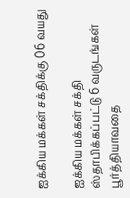ஐக்கிய மக்கள் சக்திக்கு 06 வயது

ஐக்கிய மக்கள் சக்தி ஸ்தாபிக்கப்பட்டு 6 வருடங்கள் பூர்த்தியாவதை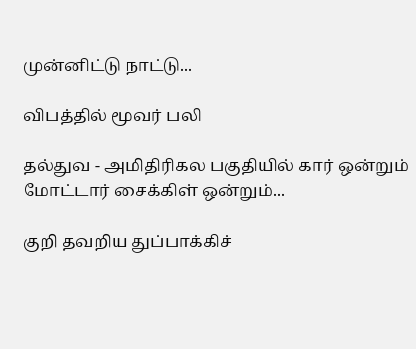முன்னிட்டு நாட்டு...

விபத்தில் மூவர் பலி

தல்துவ - அமிதிரிகல பகுதியில் கார் ஒன்றும் மோட்டார் சைக்கிள் ஒன்றும்...

குறி தவறிய துப்பாக்கிச்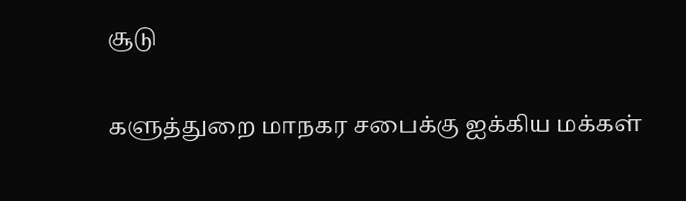சூடு

களுத்துறை மாநகர சபைக்கு ஐக்கிய மக்கள்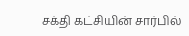சக்தி கட்சியின் சார்பில்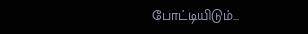போட்டியிடும்...